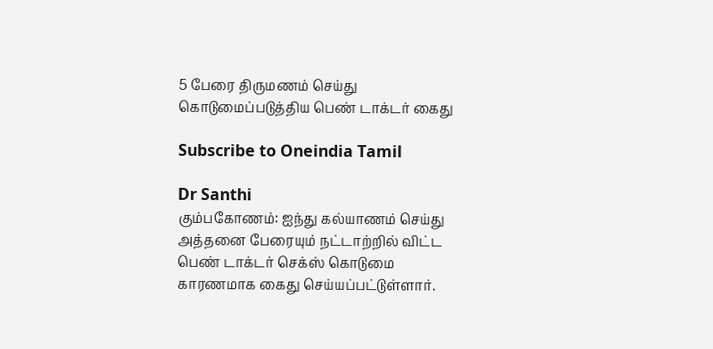5 பேரை திருமணம் செய்து கொடுமைப்படுத்திய பெண் டாக்டர் கைது

Subscribe to Oneindia Tamil

Dr Santhi
கும்பகோணம்: ஐந்து கல்யாணம் செய்து அத்தனை பேரையும் நட்டாற்றில் விட்ட பெண் டாக்டர் செக்ஸ் கொடுமை காரணமாக கைது செய்யப்பட்டுள்ளார்.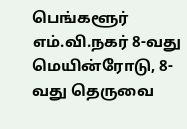பெங்களூர் எம்.வி.நகர் 8-வது மெயின்ரோடு, 8-வது தெருவை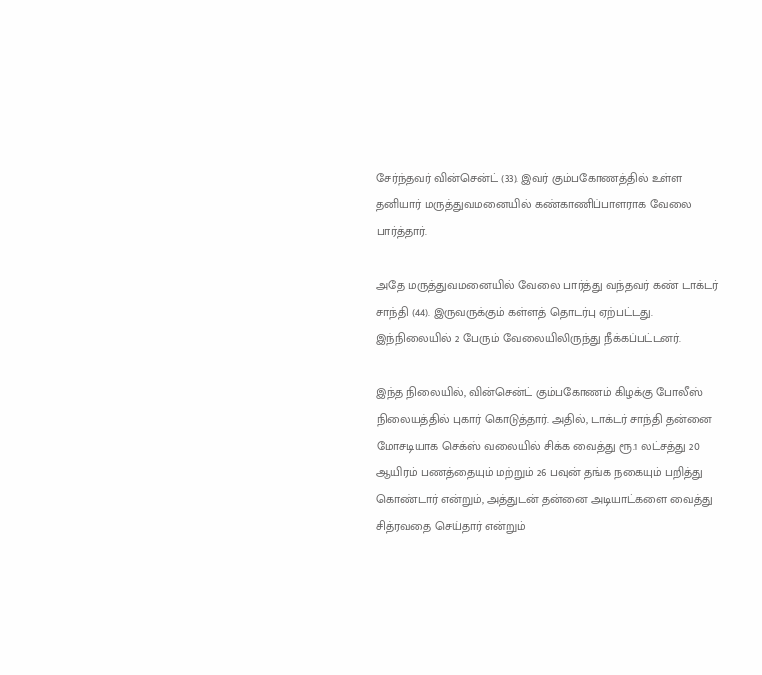சேர்ந்தவர் வின்சென்ட் (33). இவர் கும்பகோணத்தில் உள்ள தனியார் மருத்துவமனையில் கண்காணிப்பாளராக வேலை பார்த்தார்.

அதே மருத்துவமனையில் வேலை பார்த்து வந்தவர் கண் டாக்டர் சாந்தி (44). இருவருக்கும் கள்ளத் தொடர்பு ஏற்பட்டது. இந்நிலையில் 2 பேரும் வேலையிலிருந்து நீக்கப்பட்டனர்.

இந்த நிலையில், வின்சென்ட் கும்பகோணம் கிழக்கு போலீஸ் நிலையத்தில் புகார் கொடுத்தார். அதில், டாக்டர் சாந்தி தன்னை மோசடியாக செக்ஸ் வலையில் சிக்க வைத்து ரூ.1 லட்சத்து 20 ஆயிரம் பணத்தையும் மற்றும் 26 பவுன் தங்க நகையும் பறித்து கொண்டார் என்றும், அத்துடன் தன்னை அடியாட்களை வைத்து சித்ரவதை செய்தார் என்றும்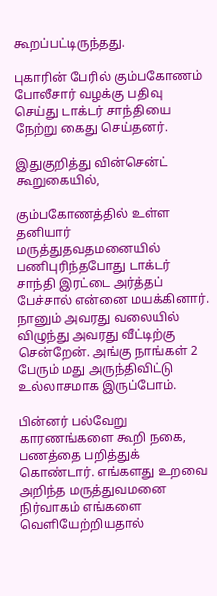கூறப்பட்டிருந்தது.

புகாரின் பேரில் கும்பகோணம் போலீசார் வழக்கு பதிவு செய்து டாக்டர் சாந்தியை நேற்று கைது செய்தனர்.

இதுகுறித்து வின்சென்ட் கூறுகையில்,

கும்பகோணத்தில் உள்ள தனியார் மருத்துதவதமனையில் பணிபுரிந்தபோது டாக்டர் சாந்தி இரட்டை அர்த்தப் பேச்சால் என்னை மயக்கினார். நானும் அவரது வலையில் விழுந்து அவரது வீட்டிற்கு சென்றேன். அங்கு நாங்கள் 2 பேரும் மது அருந்திவிட்டு உல்லாசமாக இருப்போம்.

பின்னர் பல்வேறு காரணங்களை கூறி நகை, பணத்தை பறித்துக் கொண்டார். எங்களது உறவை அறிந்த மருத்துவமனை நிர்வாகம் எங்களை வெளியேற்றியதால்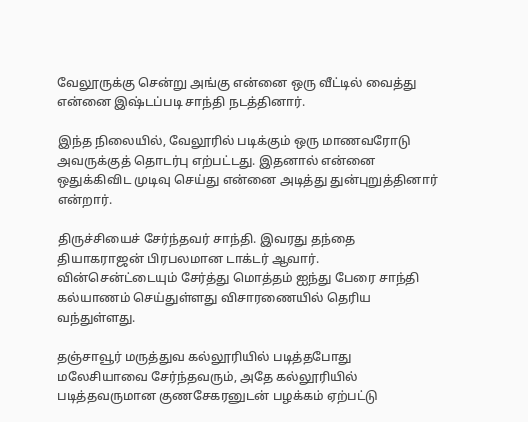வேலூருக்கு சென்று அங்கு என்னை ஒரு வீட்டில் வைத்து என்னை இஷ்டப்படி சாந்தி நடத்தினார்.

இந்த நிலையில், வேலூரில் படிக்கும் ஒரு மாணவரோடு அவருக்குத் தொடர்பு எற்பட்டது. இதனால் என்னை ஒதுக்கிவிட முடிவு செய்து என்னை அடித்து துன்புறுத்தினார் என்றார்.

திருச்சியைச் சேர்ந்தவர் சாந்தி. இவரது தந்தை தியாகராஜன் பிரபலமான டாக்டர் ஆவார். வின்சென்ட்டையும் சேர்த்து மொத்தம் ஐந்து பேரை சாந்தி கல்யாணம் செய்துள்ளது விசாரணையில் தெரிய வந்துள்ளது.

தஞ்சாவூர் மருத்துவ கல்லூரியில் படித்தபோது மலேசியாவை சேர்ந்தவரும், அதே கல்லூரியில் படித்தவருமான குணசேகரனுடன் பழக்கம் ஏற்பட்டு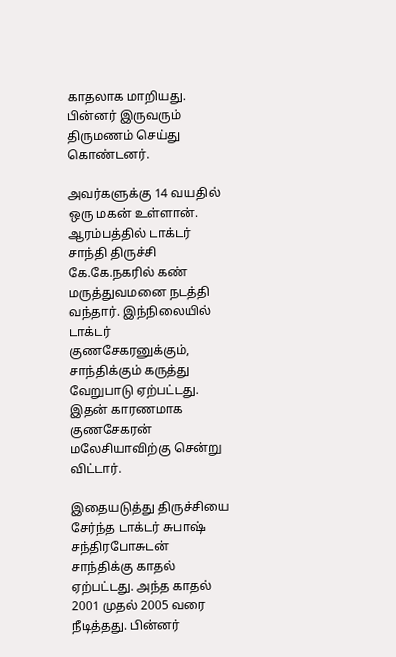காதலாக மாறியது. பின்னர் இருவரும் திருமணம் செய்து கொண்டனர்.

அவர்களுக்கு 14 வயதில் ஒரு மகன் உள்ளான். ஆரம்பத்தில் டாக்டர் சாந்தி திருச்சி கே.கே.நகரில் கண் மருத்துவமனை நடத்தி வந்தார். இந்நிலையில் டாக்டர் குணசேகரனுக்கும், சாந்திக்கும் கருத்து வேறுபாடு ஏற்பட்டது. இதன் காரணமாக குணசேகரன் மலேசியாவிற்கு சென்று விட்டார்.

இதையடுத்து திருச்சியை சேர்ந்த டாக்டர் சுபாஷ் சந்திரபோசுடன் சாந்திக்கு காதல் ஏற்பட்டது. அந்த காதல் 2001 முதல் 2005 வரை நீடித்தது. பின்னர்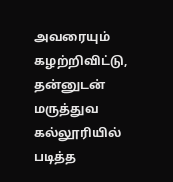அவரையும் கழற்றிவிட்டு, தன்னுடன் மருத்துவ கல்லூரியில் படித்த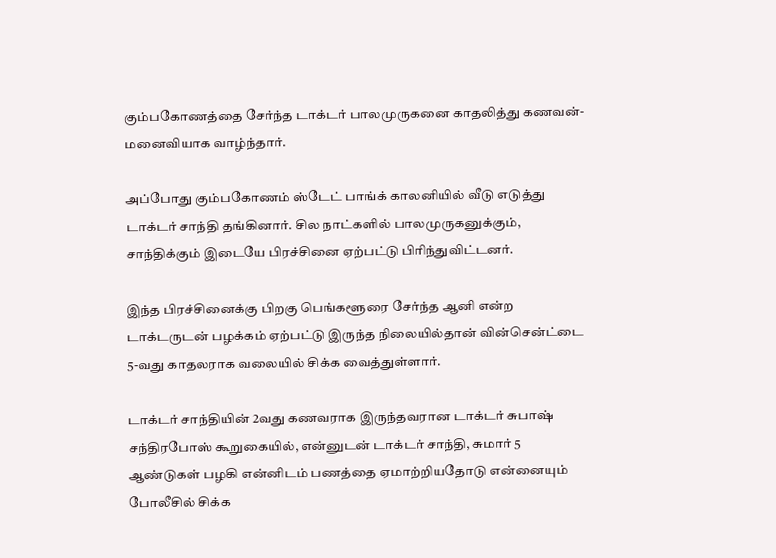கும்பகோணத்தை சேர்ந்த டாக்டர் பாலமுருகனை காதலித்து கணவன்-மனைவியாக வாழ்ந்தார்.

அப்போது கும்பகோணம் ஸ்டேட் பாங்க் காலனியில் வீடு எடுத்து டாக்டர் சாந்தி தங்கினார். சில நாட்களில் பாலமுருகனுக்கும், சாந்திக்கும் இடையே பிரச்சினை ஏற்பட்டு பிரிந்துவிட்டனர்.

இந்த பிரச்சினைக்கு பிறகு பெங்களூரை சேர்ந்த ஆனி என்ற டாக்டருடன் பழக்கம் ஏற்பட்டு இருந்த நிலையில்தான் வின்சென்ட்டை 5-வது காதலராக வலையில் சிக்க வைத்துள்ளார்.

டாக்டர் சாந்தியின் 2வது கணவராக இருந்தவரான டாக்டர் சுபாஷ் சந்திரபோஸ் கூறுகையில், என்னுடன் டாக்டர் சாந்தி, சுமார் 5 ஆண்டுகள் பழகி என்னிடம் பணத்தை ஏமாற்றியதோடு என்னையும் போலீசில் சிக்க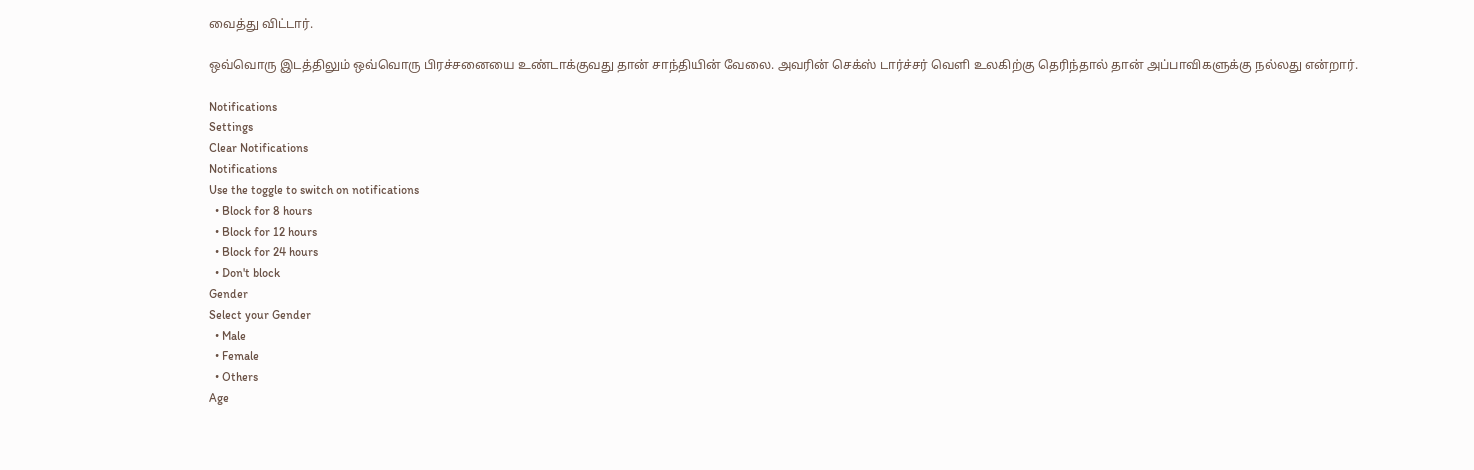வைத்து விட்டார்.

ஒவ்வொரு இடத்திலும் ஒவ்வொரு பிரச்சனையை உண்டாக்குவது தான் சாந்தியின் வேலை. அவரின் செக்ஸ் டார்ச்சர் வெளி உலகிற்கு தெரிந்தால் தான் அப்பாவிகளுக்கு நல்லது என்றார்.

Notifications
Settings
Clear Notifications
Notifications
Use the toggle to switch on notifications
  • Block for 8 hours
  • Block for 12 hours
  • Block for 24 hours
  • Don't block
Gender
Select your Gender
  • Male
  • Female
  • Others
Age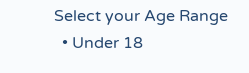Select your Age Range
  • Under 18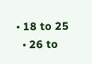• 18 to 25
  • 26 to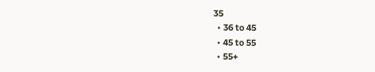35
  • 36 to 45
  • 45 to 55
  • 55+